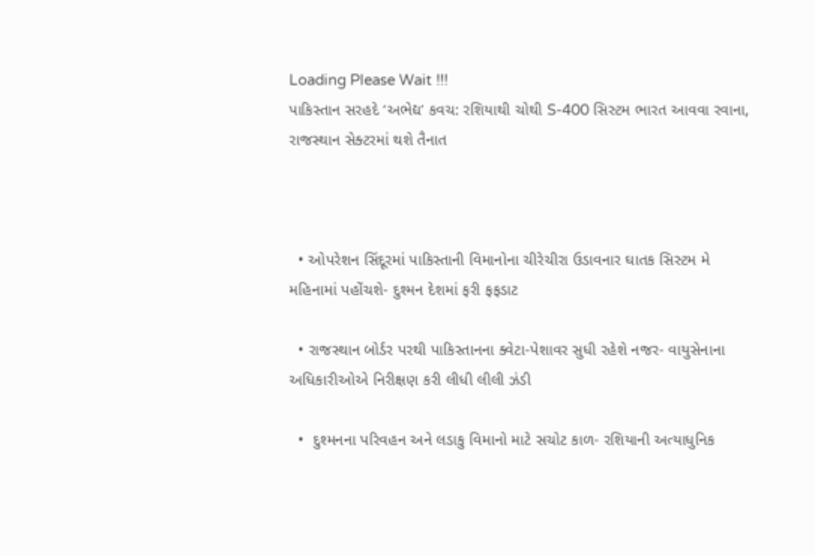Loading Please Wait !!!
પાકિસ્તાન સરહદે ‘અભેદ્ય’ કવચ: રશિયાથી ચોથી S-400 સિસ્ટમ ભારત આવવા રવાના, રાજસ્થાન સેક્ટરમાં થશે તૈનાત



  • ઓપરેશન સિંદૂરમાં પાકિસ્તાની વિમાનોના ચીરેચીરા ઉડાવનાર ઘાતક સિસ્ટમ મે મહિનામાં પહોંચશે- દુશ્મન દેશમાં ફરી ફફડાટ

  • રાજસ્થાન બોર્ડર પરથી પાકિસ્તાનના ક્વેટા-પેશાવર સુધી રહેશે નજર- વાયુસેનાના અધિકારીઓએ નિરીક્ષણ કરી લીધી લીલી ઝંડી

  •  દુશ્મનના પરિવહન અને લડાકુ વિમાનો માટે સચોટ કાળ- રશિયાની અત્યાધુનિક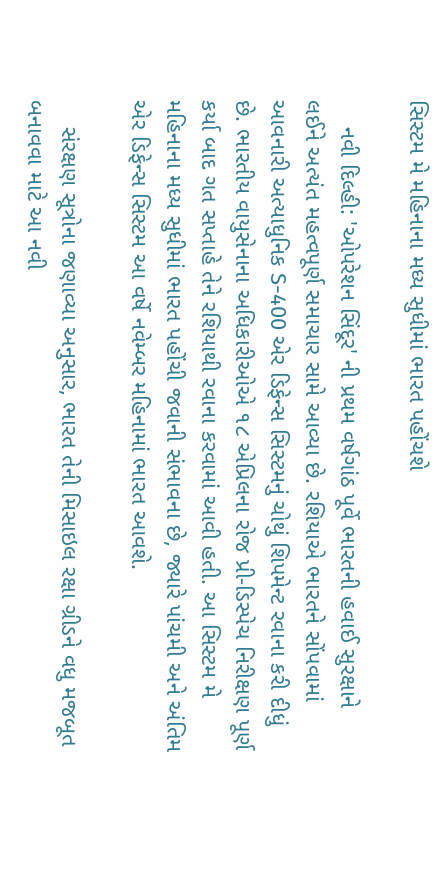સિસ્ટમ મે મહિનાના મધ્ય સુધીમાં ભારત પહોંચશે

    નવી દિલ્હી: 'ઓપરેશન સિંદૂર' ની પ્રથમ વર્ષગાંઠ પૂર્વે ભારતની હવાઈ સુરક્ષાને લઈને અત્યંત મહત્વપૂર્ણ સમાચાર સામે આવ્યા છે. રશિયાએ ભારતને સોંપવામાં આવનારી અત્યાધુનિક S-400 એર ડિફેન્સ સિસ્ટમનું ચોથું શિપમેન્ટ રવાના કરી દીધું છે. ભારતીય વાયુસેનાના અધિકારીઓએ ૧૮ એપ્રિલના રોજ પ્રી-ડિસ્પેચ નિરીક્ષણ પૂર્ણ કર્યા બાદ ગત સપ્તાહે તેને રશિયાથી રવાના કરવામાં આવી હતી. આ સિસ્ટમ મે મહિનાના મધ્ય સુધીમાં ભારત પહોંચી જવાની સંભાવના છે, જ્યારે પાંચમી અને અંતિમ એર ડિફેન્સ સિસ્ટમ આ વર્ષે નવેમ્બર મહિનામાં ભારત આવશે.

    સંરક્ષણ સૂત્રોના જણાવ્યા અનુસાર, ભારત તેની મિસાઇલ રક્ષા ગ્રીડને વધુ મજબૂત બનાવવા માટે આ નવી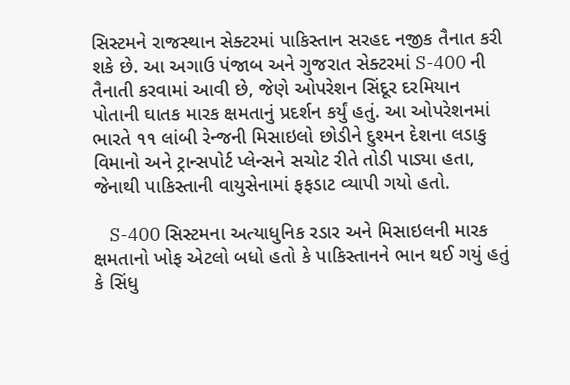સિસ્ટમને રાજસ્થાન સેક્ટરમાં પાકિસ્તાન સરહદ નજીક તૈનાત કરી શકે છે. આ અગાઉ પંજાબ અને ગુજરાત સેક્ટરમાં S-400 ની તૈનાતી કરવામાં આવી છે, જેણે ઓપરેશન સિંદૂર દરમિયાન પોતાની ઘાતક મારક ક્ષમતાનું પ્રદર્શન કર્યું હતું. આ ઓપરેશનમાં ભારતે ૧૧ લાંબી રેન્જની મિસાઇલો છોડીને દુશ્મન દેશના લડાકુ વિમાનો અને ટ્રાન્સપોર્ટ પ્લેન્સને સચોટ રીતે તોડી પાડ્યા હતા, જેનાથી પાકિસ્તાની વાયુસેનામાં ફફડાટ વ્યાપી ગયો હતો.

    S-400 સિસ્ટમના અત્યાધુનિક રડાર અને મિસાઇલની મારક ક્ષમતાનો ખોફ એટલો બધો હતો કે પાકિસ્તાનને ભાન થઈ ગયું હતું કે સિંધુ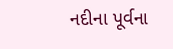નદીના પૂર્વના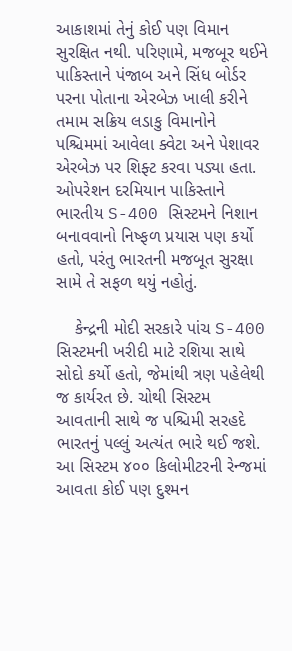આકાશમાં તેનું કોઈ પણ વિમાન સુરક્ષિત નથી. પરિણામે, મજબૂર થઈને પાકિસ્તાને પંજાબ અને સિંધ બોર્ડર પરના પોતાના એરબેઝ ખાલી કરીને તમામ સક્રિય લડાકુ વિમાનોને પશ્ચિમમાં આવેલા ક્વેટા અને પેશાવર એરબેઝ પર શિફ્ટ કરવા પડ્યા હતા. ઓપરેશન દરમિયાન પાકિસ્તાને ભારતીય S-400 સિસ્ટમને નિશાન બનાવવાનો નિષ્ફળ પ્રયાસ પણ કર્યો હતો, પરંતુ ભારતની મજબૂત સુરક્ષા સામે તે સફળ થયું નહોતું.

    કેન્દ્રની મોદી સરકારે પાંચ S-400 સિસ્ટમની ખરીદી માટે રશિયા સાથે સોદો કર્યો હતો, જેમાંથી ત્રણ પહેલેથી જ કાર્યરત છે. ચોથી સિસ્ટમ આવતાની સાથે જ પશ્ચિમી સરહદે ભારતનું પલ્લું અત્યંત ભારે થઈ જશે. આ સિસ્ટમ ૪૦૦ કિલોમીટરની રેન્જમાં આવતા કોઈ પણ દુશ્મન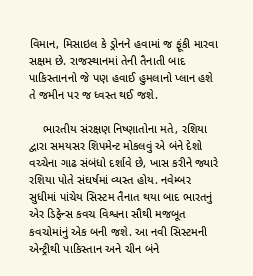વિમાન, મિસાઇલ કે ડ્રોનને હવામાં જ ફૂંકી મારવા સક્ષમ છે. રાજસ્થાનમાં તેની તૈનાતી બાદ પાકિસ્તાનનો જે પણ હવાઈ હુમલાનો પ્લાન હશે તે જમીન પર જ ધ્વસ્ત થઈ જશે.

    ભારતીય સંરક્ષણ નિષ્ણાતોના મતે, રશિયા દ્વારા સમયસર શિપમેન્ટ મોકલવું એ બંને દેશો વચ્ચેના ગાઢ સંબંધો દર્શાવે છે, ખાસ કરીને જ્યારે રશિયા પોતે સંઘર્ષમાં વ્યસ્ત હોય. નવેમ્બર સુધીમાં પાંચેય સિસ્ટમ તૈનાત થયા બાદ ભારતનું એર ડિફેન્સ કવચ વિશ્વના સૌથી મજબૂત કવચોમાંનું એક બની જશે. આ નવી સિસ્ટમની એન્ટ્રીથી પાકિસ્તાન અને ચીન બંને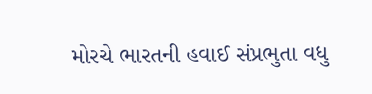મોરચે ભારતની હવાઈ સંપ્રભુતા વધુ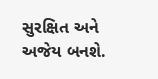સુરક્ષિત અને અજેય બનશે.